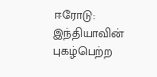ஈரோடு: இந்தியாவின் புகழ்பெற்ற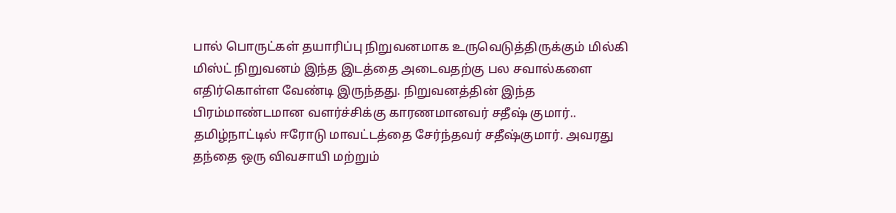பால் பொருட்கள் தயாரிப்பு நிறுவனமாக உருவெடுத்திருக்கும் மில்கி மிஸ்ட் நிறுவனம் இந்த இடத்தை அடைவதற்கு பல சவால்களை எதிர்கொள்ள வேண்டி இருந்தது. நிறுவனத்தின் இந்த பிரம்மாண்டமான வளர்ச்சிக்கு காரணமானவர் சதீஷ் குமார்..
தமிழ்நாட்டில் ஈரோடு மாவட்டத்தை சேர்ந்தவர் சதீஷ்குமார். அவரது தந்தை ஒரு விவசாயி மற்றும்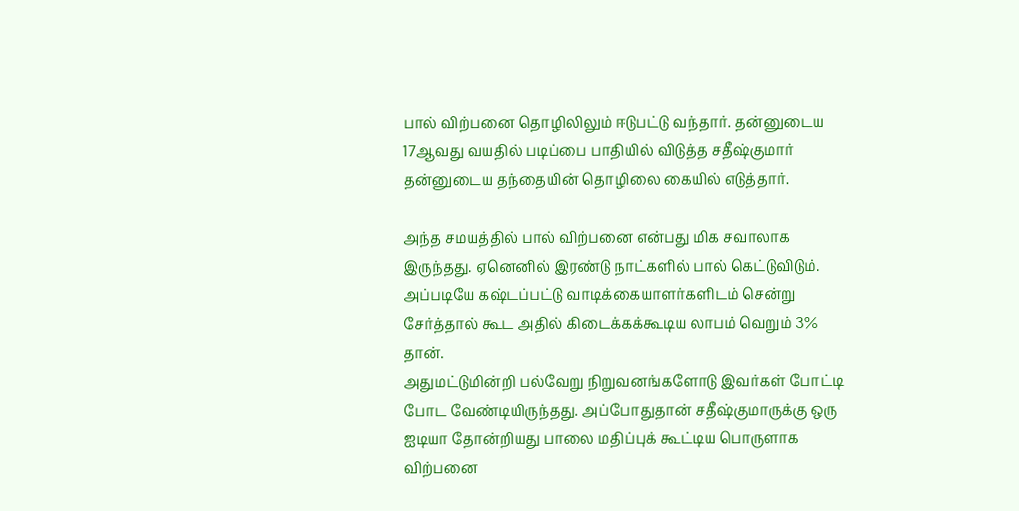பால் விற்பனை தொழிலிலும் ஈடுபட்டு வந்தார். தன்னுடைய 17ஆவது வயதில் படிப்பை பாதியில் விடுத்த சதீஷ்குமார் தன்னுடைய தந்தையின் தொழிலை கையில் எடுத்தார்.

அந்த சமயத்தில் பால் விற்பனை என்பது மிக சவாலாக இருந்தது. ஏனெனில் இரண்டு நாட்களில் பால் கெட்டுவிடும். அப்படியே கஷ்டப்பட்டு வாடிக்கையாளர்களிடம் சென்று சேர்த்தால் கூட அதில் கிடைக்கக்கூடிய லாபம் வெறும் 3% தான்.
அதுமட்டுமின்றி பல்வேறு நிறுவனங்களோடு இவர்கள் போட்டி போட வேண்டியிருந்தது. அப்போதுதான் சதீஷ்குமாருக்கு ஒரு ஐடியா தோன்றியது பாலை மதிப்புக் கூட்டிய பொருளாக விற்பனை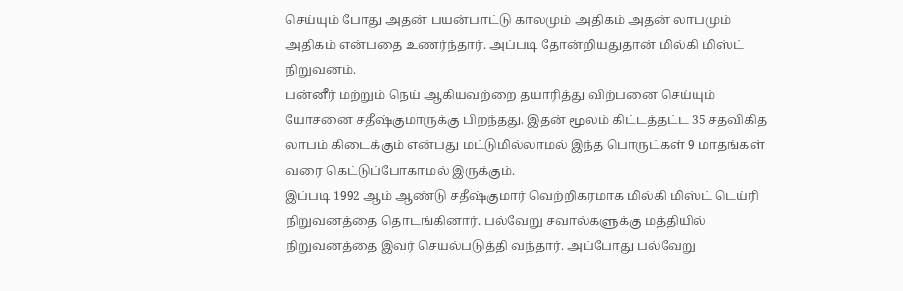செய்யும் போது அதன் பயன்பாட்டு காலமும் அதிகம் அதன் லாபமும் அதிகம் என்பதை உணர்ந்தார். அப்படி தோன்றியதுதான் மில்கி மிஸ்ட் நிறுவனம்.
பன்னீர் மற்றும் நெய் ஆகியவற்றை தயாரித்து விற்பனை செய்யும் யோசனை சதீஷ்குமாருக்கு பிறந்தது. இதன் மூலம் கிட்டத்தட்ட 35 சதவிகித லாபம் கிடைக்கும் என்பது மட்டுமில்லாமல் இந்த பொருட்கள் 9 மாதங்கள் வரை கெட்டுப்போகாமல் இருக்கும்.
இப்படி 1992 ஆம் ஆண்டு சதீஷ்குமார் வெற்றிகரமாக மில்கி மிஸ்ட் டெய்ரி நிறுவனத்தை தொடங்கினார். பல்வேறு சவால்களுக்கு மத்தியில் நிறுவனத்தை இவர் செயல்படுத்தி வந்தார். அப்போது பல்வேறு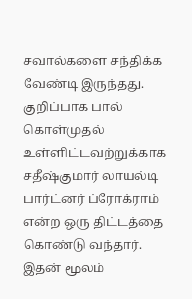சவால்களை சந்திக்க வேண்டி இருந்தது.
குறிப்பாக பால் கொள்முதல் உள்ளிட்டவற்றுக்காக சதீஷ்குமார் லாயல்டி பார்ட்னர் ப்ரோக்ராம் என்ற ஒரு திட்டத்தை கொண்டு வந்தார். இதன் மூலம்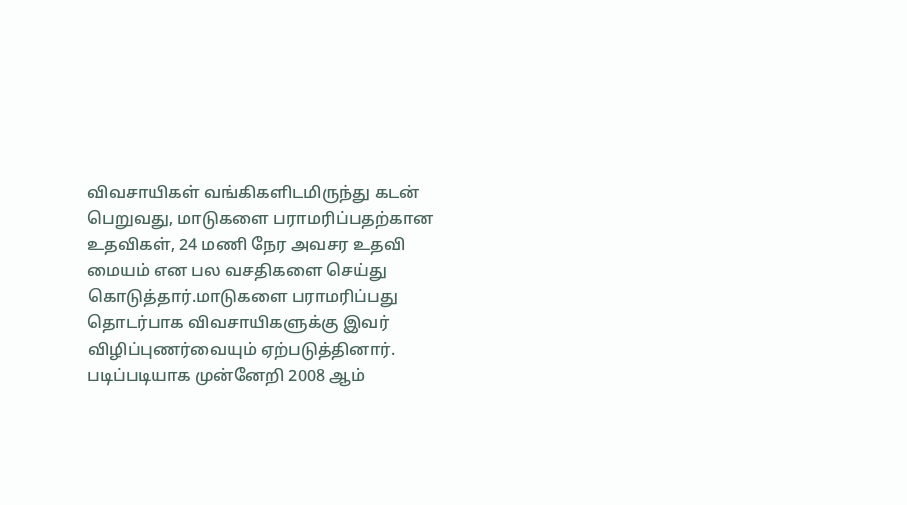விவசாயிகள் வங்கிகளிடமிருந்து கடன் பெறுவது, மாடுகளை பராமரிப்பதற்கான உதவிகள், 24 மணி நேர அவசர உதவி மையம் என பல வசதிகளை செய்து கொடுத்தார்.மாடுகளை பராமரிப்பது தொடர்பாக விவசாயிகளுக்கு இவர் விழிப்புணர்வையும் ஏற்படுத்தினார்.
படிப்படியாக முன்னேறி 2008 ஆம்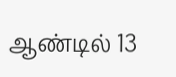ஆண்டில் 13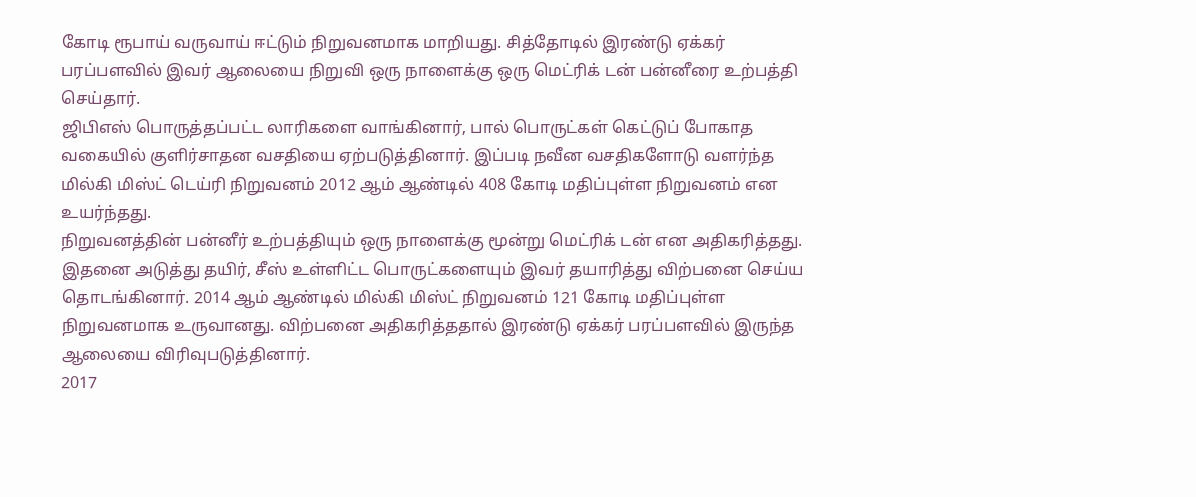கோடி ரூபாய் வருவாய் ஈட்டும் நிறுவனமாக மாறியது. சித்தோடில் இரண்டு ஏக்கர் பரப்பளவில் இவர் ஆலையை நிறுவி ஒரு நாளைக்கு ஒரு மெட்ரிக் டன் பன்னீரை உற்பத்தி செய்தார்.
ஜிபிஎஸ் பொருத்தப்பட்ட லாரிகளை வாங்கினார், பால் பொருட்கள் கெட்டுப் போகாத வகையில் குளிர்சாதன வசதியை ஏற்படுத்தினார். இப்படி நவீன வசதிகளோடு வளர்ந்த மில்கி மிஸ்ட் டெய்ரி நிறுவனம் 2012 ஆம் ஆண்டில் 408 கோடி மதிப்புள்ள நிறுவனம் என உயர்ந்தது.
நிறுவனத்தின் பன்னீர் உற்பத்தியும் ஒரு நாளைக்கு மூன்று மெட்ரிக் டன் என அதிகரித்தது. இதனை அடுத்து தயிர், சீஸ் உள்ளிட்ட பொருட்களையும் இவர் தயாரித்து விற்பனை செய்ய தொடங்கினார். 2014 ஆம் ஆண்டில் மில்கி மிஸ்ட் நிறுவனம் 121 கோடி மதிப்புள்ள நிறுவனமாக உருவானது. விற்பனை அதிகரித்ததால் இரண்டு ஏக்கர் பரப்பளவில் இருந்த ஆலையை விரிவுபடுத்தினார்.
2017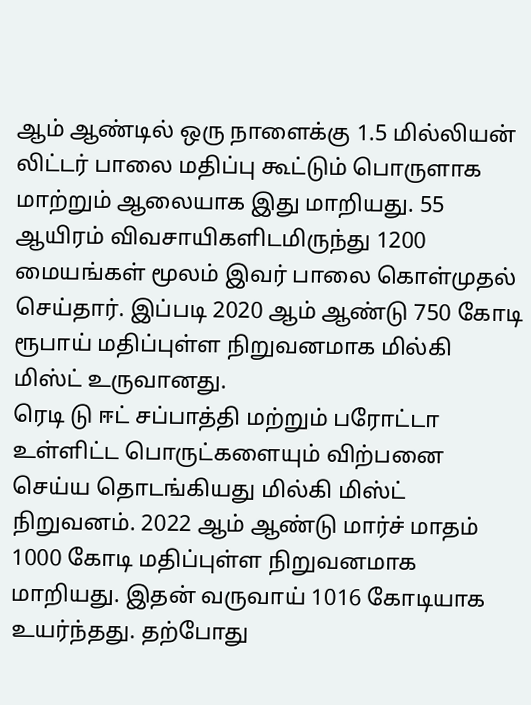ஆம் ஆண்டில் ஒரு நாளைக்கு 1.5 மில்லியன் லிட்டர் பாலை மதிப்பு கூட்டும் பொருளாக மாற்றும் ஆலையாக இது மாறியது. 55 ஆயிரம் விவசாயிகளிடமிருந்து 1200 மையங்கள் மூலம் இவர் பாலை கொள்முதல் செய்தார். இப்படி 2020 ஆம் ஆண்டு 750 கோடி ரூபாய் மதிப்புள்ள நிறுவனமாக மில்கி மிஸ்ட் உருவானது.
ரெடி டு ஈட் சப்பாத்தி மற்றும் பரோட்டா உள்ளிட்ட பொருட்களையும் விற்பனை செய்ய தொடங்கியது மில்கி மிஸ்ட் நிறுவனம். 2022 ஆம் ஆண்டு மார்ச் மாதம் 1000 கோடி மதிப்புள்ள நிறுவனமாக மாறியது. இதன் வருவாய் 1016 கோடியாக உயர்ந்தது. தற்போது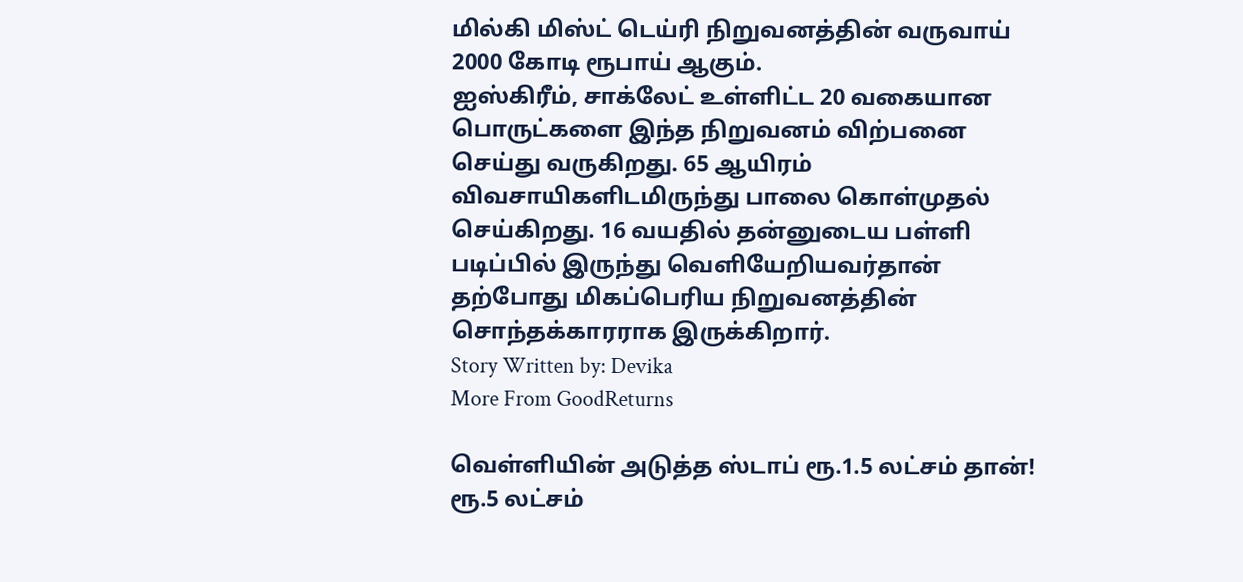மில்கி மிஸ்ட் டெய்ரி நிறுவனத்தின் வருவாய் 2000 கோடி ரூபாய் ஆகும்.
ஐஸ்கிரீம், சாக்லேட் உள்ளிட்ட 20 வகையான பொருட்களை இந்த நிறுவனம் விற்பனை செய்து வருகிறது. 65 ஆயிரம் விவசாயிகளிடமிருந்து பாலை கொள்முதல் செய்கிறது. 16 வயதில் தன்னுடைய பள்ளி படிப்பில் இருந்து வெளியேறியவர்தான் தற்போது மிகப்பெரிய நிறுவனத்தின் சொந்தக்காரராக இருக்கிறார்.
Story Written by: Devika
More From GoodReturns

வெள்ளியின் அடுத்த ஸ்டாப் ரூ.1.5 லட்சம் தான்! ரூ.5 லட்சம்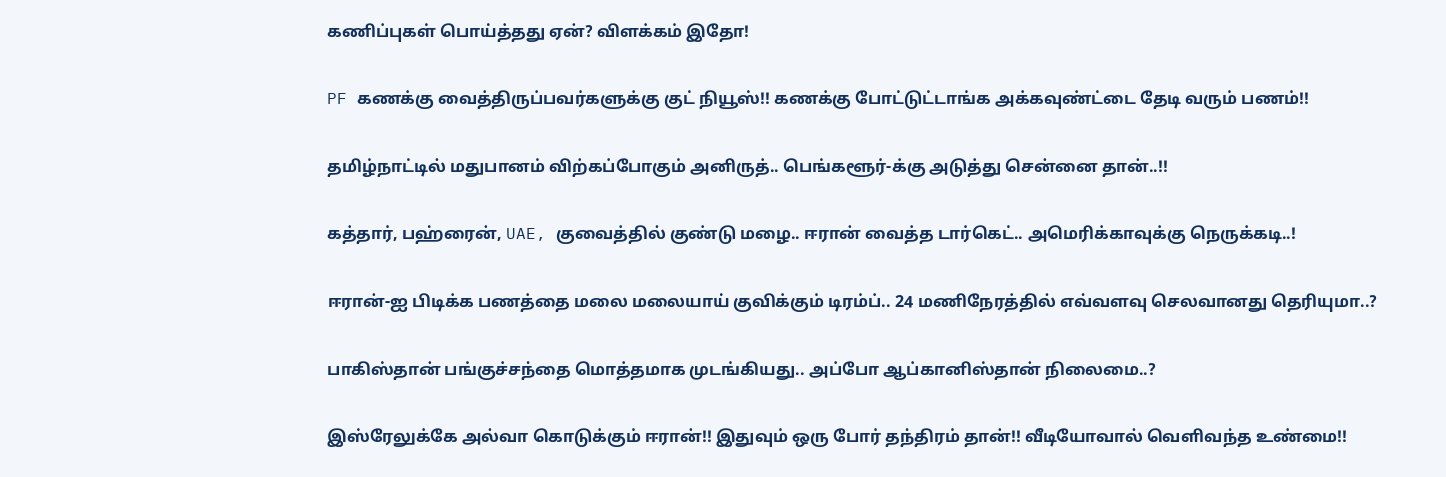கணிப்புகள் பொய்த்தது ஏன்? விளக்கம் இதோ!

PF கணக்கு வைத்திருப்பவர்களுக்கு குட் நியூஸ்!! கணக்கு போட்டுட்டாங்க அக்கவுண்ட்டை தேடி வரும் பணம்!!

தமிழ்நாட்டில் மதுபானம் விற்கப்போகும் அனிருத்.. பெங்களூர்-க்கு அடுத்து சென்னை தான்..!!

கத்தார், பஹ்ரைன், UAE, குவைத்தில் குண்டு மழை.. ஈரான் வைத்த டார்கெட்.. அமெரிக்காவுக்கு நெருக்கடி..!

ஈரான்-ஐ பிடிக்க பணத்தை மலை மலையாய் குவிக்கும் டிரம்ப்.. 24 மணிநேரத்தில் எவ்வளவு செலவானது தெரியுமா..?

பாகிஸ்தான் பங்குச்சந்தை மொத்தமாக முடங்கியது.. அப்போ ஆப்கானிஸ்தான் நிலைமை..?

இஸ்ரேலுக்கே அல்வா கொடுக்கும் ஈரான்!! இதுவும் ஒரு போர் தந்திரம் தான்!! வீடியோவால் வெளிவந்த உண்மை!!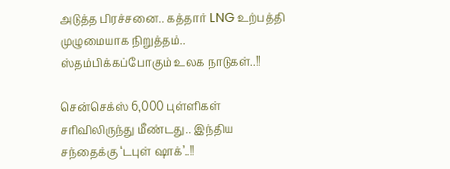அடுத்த பிரச்சனை.. கத்தார் LNG உற்பத்தி முழுமையாக நிறுத்தம்.. ஸ்தம்பிக்கப்போகும் உலக நாடுகள்..!!

சென்செக்ஸ் 6,000 புள்ளிகள் சரிவிலிருந்து மீண்டது.. இந்திய சந்தைக்கு ‘டபுள் ஷாக்’..!!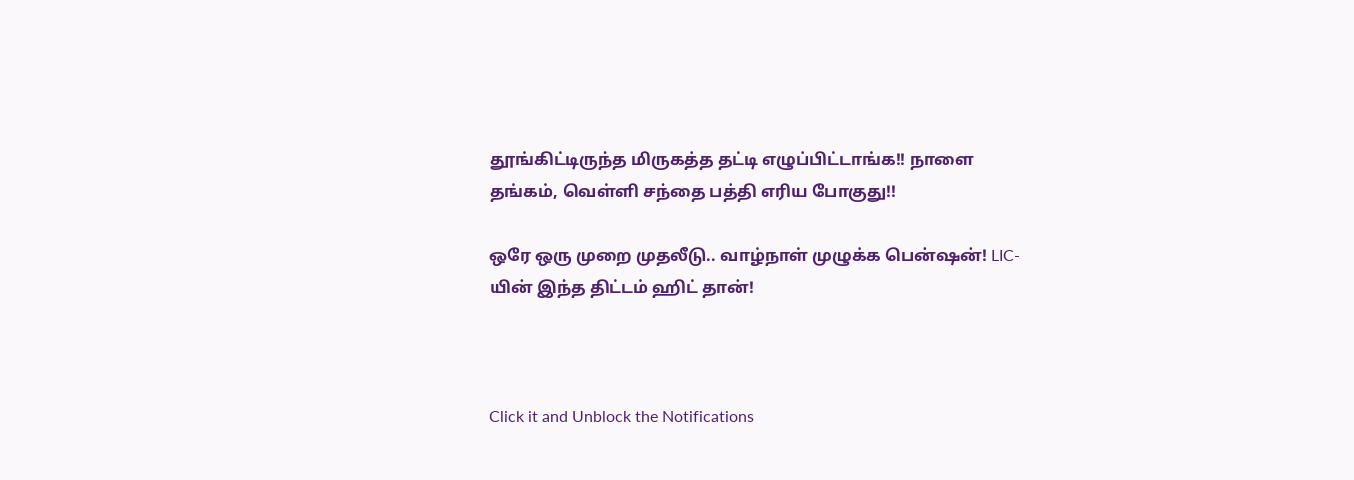தூங்கிட்டிருந்த மிருகத்த தட்டி எழுப்பிட்டாங்க!! நாளை தங்கம், வெள்ளி சந்தை பத்தி எரிய போகுது!!

ஒரே ஒரு முறை முதலீடு.. வாழ்நாள் முழுக்க பென்ஷன்! LIC-யின் இந்த திட்டம் ஹிட் தான்!



Click it and Unblock the Notifications